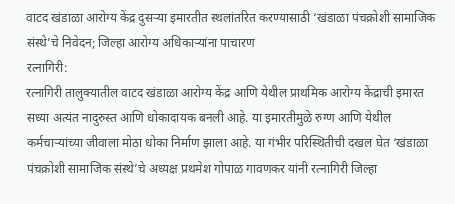वाटद खंडाळा आरोग्य केंद्र दुसऱ्या इमारतीत स्थलांतरित करण्यासाठी ‘खंडाळा पंचक्रोशी सामाजिक संस्थे’चे निवेदन; जिल्हा आरोग्य अधिकाऱ्यांना पाचारण
रत्नागिरी:
रत्नागिरी तालुक्यातील वाटद खंडाळा आरोग्य केंद्र आणि येथील प्राथमिक आरोग्य केंद्राची इमारत सध्या अत्यंत नादुरुस्त आणि धोकादायक बनली आहे. या इमारतीमुळे रुग्ण आणि येथील कर्मचाऱ्यांच्या जीवाला मोठा धोका निर्माण झाला आहे. या गंभीर परिस्थितीची दखल घेत ‘खंडाळा पंचक्रोशी सामाजिक संस्थे’चे अध्यक्ष प्रथमेश गोपाळ गावणकर यांनी रत्नागिरी जिल्हा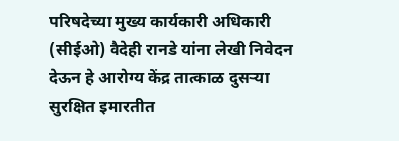परिषदेच्या मुख्य कार्यकारी अधिकारी (सीईओ) वैदेही रानडे यांना लेखी निवेदन देऊन हे आरोग्य केंद्र तात्काळ दुसऱ्या सुरक्षित इमारतीत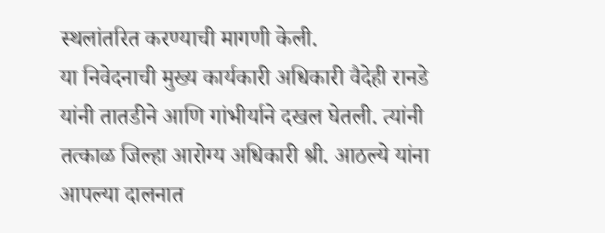स्थलांतरित करण्याची मागणी केली.
या निवेदनाची मुख्य कार्यकारी अधिकारी वैदेही रानडे यांनी तातडीने आणि गांभीर्याने दखल घेतली. त्यांनी तत्काळ जिल्हा आरोग्य अधिकारी श्री. आठल्ये यांना आपल्या दालनात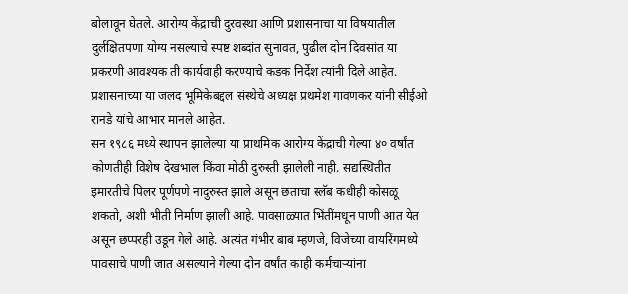बोलावून घेतले. आरोग्य केंद्राची दुरवस्था आणि प्रशासनाचा या विषयातील दुर्लक्षितपणा योग्य नसल्याचे स्पष्ट शब्दांत सुनावत, पुढील दोन दिवसांत या प्रकरणी आवश्यक ती कार्यवाही करण्याचे कडक निर्देश त्यांनी दिले आहेत. प्रशासनाच्या या जलद भूमिकेबद्दल संस्थेचे अध्यक्ष प्रथमेश गावणकर यांनी सीईओ रानडे यांचे आभार मानले आहेत.
सन १९८६ मध्ये स्थापन झालेल्या या प्राथमिक आरोग्य केंद्राची गेल्या ४० वर्षांत कोणतीही विशेष देखभाल किंवा मोठी दुरुस्ती झालेली नाही. सद्यस्थितीत इमारतीचे पिलर पूर्णपणे नादुरुस्त झाले असून छताचा स्लॅब कधीही कोसळू शकतो, अशी भीती निर्माण झाली आहे. पावसाळ्यात भिंतींमधून पाणी आत येत असून छप्परही उडून गेले आहे. अत्यंत गंभीर बाब म्हणजे, विजेच्या वायरिंगमध्ये पावसाचे पाणी जात असल्याने गेल्या दोन वर्षांत काही कर्मचाऱ्यांना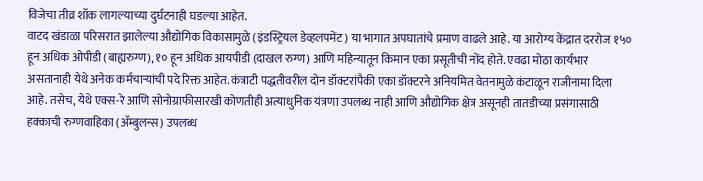विजेचा तीव्र शॉक लागल्याच्या दुर्घटनाही घडल्या आहेत.
वाटद खंडाळा परिसरात झालेल्या औद्योगिक विकासामुळे (इंडस्ट्रियल डेव्हलपमेंट) या भागात अपघातांचे प्रमाण वाढले आहे. या आरोग्य केंद्रात दररोज १५० हून अधिक ओपीडी (बाह्यरुग्ण), १० हून अधिक आयपीडी (दाखल रुग्ण) आणि महिन्यातून किमान एका प्रसूतीची नोंद होते. एवढा मोठा कार्यभार असतानाही येथे अनेक कर्मचाऱ्यांची पदे रिक्त आहेत. कंत्राटी पद्धतीवरील दोन डॉक्टरांपैकी एका डॉक्टरने अनियमित वेतनामुळे कंटाळून राजीनामा दिला आहे. तसेच, येथे एक्स-रे आणि सोनोग्राफीसारखी कोणतीही अत्याधुनिक यंत्रणा उपलब्ध नाही आणि औद्योगिक क्षेत्र असूनही तातडीच्या प्रसंगासाठी हक्काची रुग्णवाहिका (ॲम्बुलन्स) उपलब्ध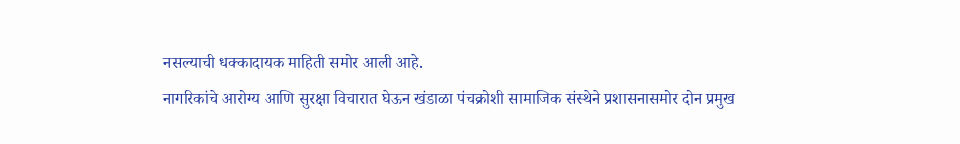नसल्याची धक्कादायक माहिती समोर आली आहे.
नागरिकांचे आरोग्य आणि सुरक्षा विचारात घेऊन खंडाळा पंचक्रोशी सामाजिक संस्थेने प्रशासनासमोर दोन प्रमुख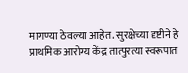मागण्या ठेवल्या आहेत. सुरक्षेच्या दृष्टीने हे प्राथमिक आरोग्य केंद्र तात्पुरत्या स्वरूपात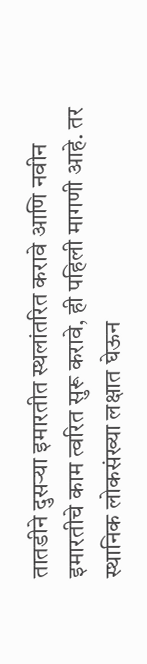तातडीने दुसऱ्या इमारतीत स्थलांतरित करावे आणि नवीन इमारतीचे काम त्वरित सुरू करावे, ही पहिली मागणी आहे. तर स्थानिक लोकसंख्या लक्षात घेऊन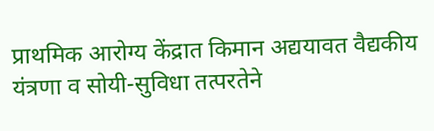प्राथमिक आरोग्य केंद्रात किमान अद्ययावत वैद्यकीय यंत्रणा व सोयी-सुविधा तत्परतेने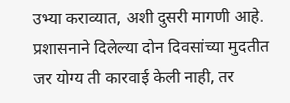उभ्या कराव्यात, अशी दुसरी मागणी आहे. प्रशासनाने दिलेल्या दोन दिवसांच्या मुदतीत जर योग्य ती कारवाई केली नाही, तर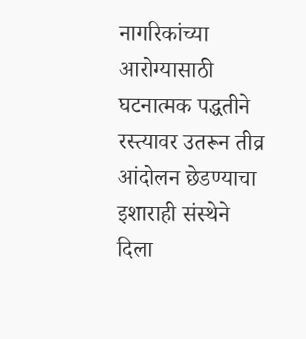नागरिकांच्या आरोग्यासाठी घटनात्मक पद्धतीने रस्त्यावर उतरून तीव्र आंदोलन छेडण्याचा इशाराही संस्थेने दिला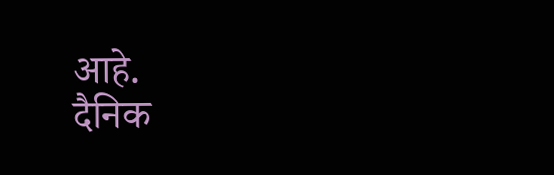आहे.
दैनिक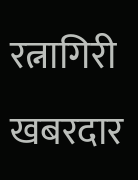रत्नागिरी खबरदार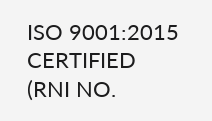ISO 9001:2015 CERTIFIED
(RNI NO.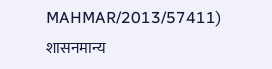MAHMAR/2013/57411)
शासनमान्य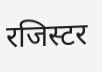रजिस्टर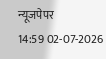न्यूजपेपर
14:59 02-07-2026